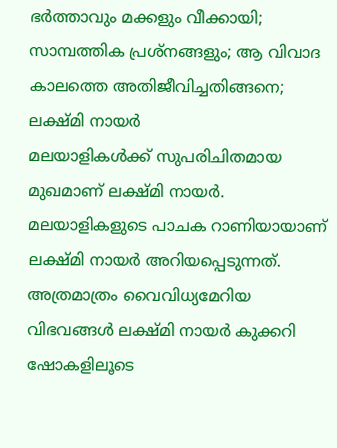ഭർത്താവും മക്കളും വീക്കായി; സാമ്പത്തിക പ്രശ്നങ്ങളും; ആ വിവാദ കാലത്തെ അതിജീവിച്ചതിങ്ങനെ; ലക്ഷ്മി നായർ
മലയാളികൾക്ക് സുപരിചിതമായ മുഖമാണ് ലക്ഷ്മി നായർ. മലയാളികളുടെ പാചക റാണിയായാണ് ലക്ഷ്മി നായർ അറിയപ്പെടുന്നത്. അത്രമാത്രം വൈവിധ്യമേറിയ വിഭവങ്ങൾ ലക്ഷ്മി നായർ കുക്കറി ഷോകളിലൂടെ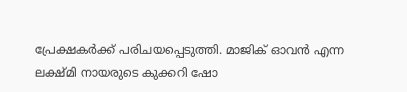പ്രേക്ഷകർക്ക് പരിചയപ്പെടുത്തി. മാജിക് ഓവൻ എന്ന ലക്ഷ്മി നായരുടെ കുക്കറി ഷോ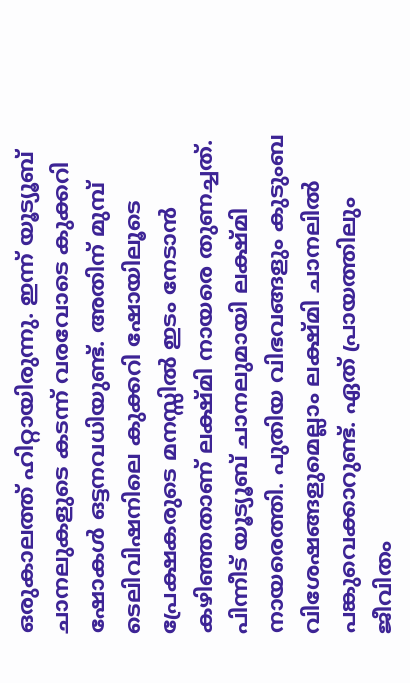ഒരുകാലത്ത് ഹിറ്റായിരുന്നു. ഇന്ന് യൂട്യൂബ് ചാനലുകളുടെ കടന്ന് വരവോടെ കുക്കറി ഷോകൾ ഒട്ടനവധിയുണ്ട്. അതിന് മുമ്പ് ടെലിവിഷനിലെ കുക്കറി ഷോയിലൂടെ പ്രേക്ഷകരുടെ മനസ്സിൽ ഇടം നേടാൻ കഴിഞ്ഞതാണ് ലക്ഷ്മി നായരെ തുണച്ചത്.
പിന്നീട് യൂട്യൂബ് ചാനലുമായി ലക്ഷ്മി നായരെത്തി. പുതിയ വിഭവങ്ങളും കുടുംബ വിശേഷങ്ങളുമെല്ലാം ലക്ഷ്മി ചാനലിൽ പങ്കുവെക്കാറുണ്ട്. ഏത് പ്രായത്തിലും ജീവിതം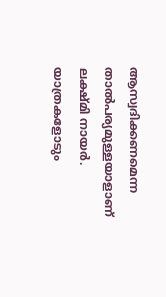ആസ്വദിക്കണമെന്ന താൽപര്യമുള്ളയാളാണ് ലക്ഷ്മി നായർ. യാത്രകളോടും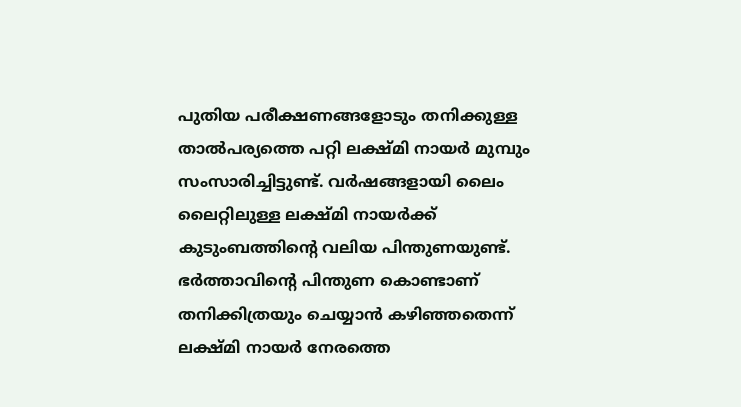പുതിയ പരീക്ഷണങ്ങളോടും തനിക്കുള്ള താൽപര്യത്തെ പറ്റി ലക്ഷ്മി നായർ മുമ്പും സംസാരിച്ചിട്ടുണ്ട്. വർഷങ്ങളായി ലൈം ലൈറ്റിലുള്ള ലക്ഷ്മി നായർക്ക് കുടുംബത്തിന്റെ വലിയ പിന്തുണയുണ്ട്. ഭർത്താവിന്റെ പിന്തുണ കൊണ്ടാണ് തനിക്കിത്രയും ചെയ്യാൻ കഴിഞ്ഞതെന്ന് ലക്ഷ്മി നായർ നേരത്തെ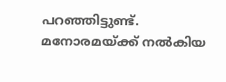പറഞ്ഞിട്ടുണ്ട്.
മനോരമയ്ക്ക് നൽകിയ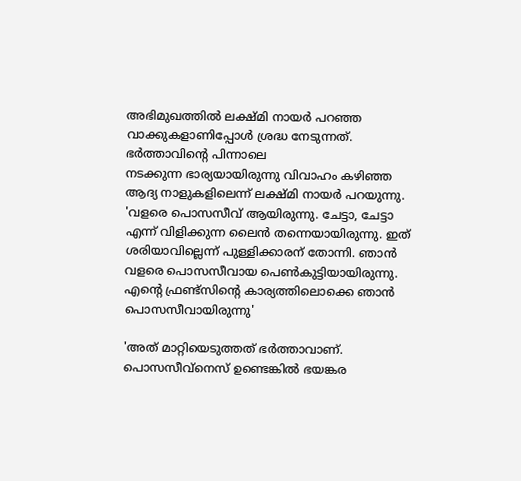അഭിമുഖത്തിൽ ലക്ഷ്മി നായർ പറഞ്ഞ വാക്കുകളാണിപ്പോൾ ശ്രദ്ധ നേടുന്നത്. ഭർത്താവിന്റെ പിന്നാലെ
നടക്കുന്ന ഭാര്യയായിരുന്നു വിവാഹം കഴിഞ്ഞ ആദ്യ നാളുകളിലെന്ന് ലക്ഷ്മി നായർ പറയുന്നു. 'വളരെ പൊസസീവ് ആയിരുന്നു. ചേട്ടാ, ചേട്ടാ എന്ന് വിളിക്കുന്ന ലൈൻ തന്നെയായിരുന്നു. ഇത് ശരിയാവില്ലെന്ന് പുള്ളിക്കാരന് തോന്നി. ഞാൻ വളരെ പൊസസീവായ പെൺകുട്ടിയായിരുന്നു. എന്റെ ഫ്രണ്ട്സിന്റെ കാര്യത്തിലൊക്കെ ഞാൻ പൊസസീവായിരുന്നു'

'അത് മാറ്റിയെടുത്തത് ഭർത്താവാണ്. പൊസസീവ്നെസ് ഉണ്ടെങ്കിൽ ഭയങ്കര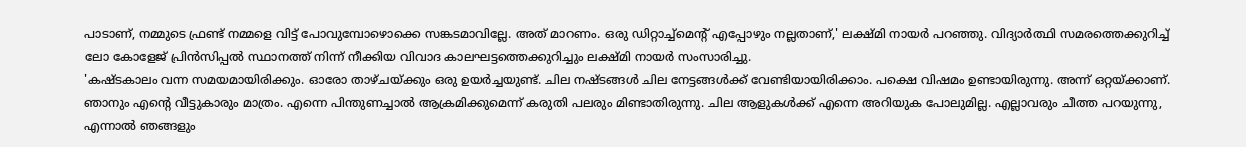പാടാണ്, നമ്മുടെ ഫ്രണ്ട് നമ്മളെ വിട്ട് പോവുമ്പോഴൊക്കെ സങ്കടമാവില്ലേ. അത് മാറണം. ഒരു ഡിറ്റാച്ച്മെന്റ് എപ്പോഴും നല്ലതാണ്,' ലക്ഷ്മി നായർ പറഞ്ഞു. വിദ്യാർത്ഥി സമരത്തെക്കുറിച്ച് ലോ കോളേജ് പ്രിൻസിപ്പൽ സ്ഥാനത്ത് നിന്ന് നീക്കിയ വിവാദ കാലഘട്ടത്തെക്കുറിച്ചും ലക്ഷ്മി നായർ സംസാരിച്ചു.
'കഷ്ടകാലം വന്ന സമയമായിരിക്കും. ഓരോ താഴ്ചയ്ക്കും ഒരു ഉയർച്ചയുണ്ട്. ചില നഷ്ടങ്ങൾ ചില നേട്ടങ്ങൾക്ക് വേണ്ടിയായിരിക്കാം. പക്ഷെ വിഷമം ഉണ്ടായിരുന്നു. അന്ന് ഒറ്റയ്ക്കാണ്. ഞാനും എന്റെ വീട്ടുകാരും മാത്രം. എന്നെ പിന്തുണച്ചാൽ ആക്രമിക്കുമെന്ന് കരുതി പലരും മിണ്ടാതിരുന്നു. ചില ആളുകൾക്ക് എന്നെ അറിയുക പോലുമില്ല. എല്ലാവരും ചീത്ത പറയുന്നു, എന്നാൽ ഞങ്ങളും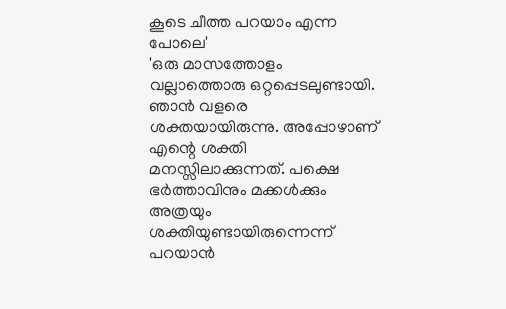കൂടെ ചീത്ത പറയാം എന്ന പോലെ'
'ഒരു മാസത്തോളം വല്ലാത്തൊരു ഒറ്റപ്പെടലുണ്ടായി. ഞാൻ വളരെ ശക്തയായിരുന്നു. അപ്പോഴാണ് എന്റെ ശക്തി മനസ്സിലാക്കുന്നത്. പക്ഷെ ഭർത്താവിനും മക്കൾക്കും അത്രയും ശക്തിയുണ്ടായിരുന്നെന്ന് പറയാൻ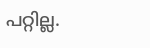പറ്റില്ല.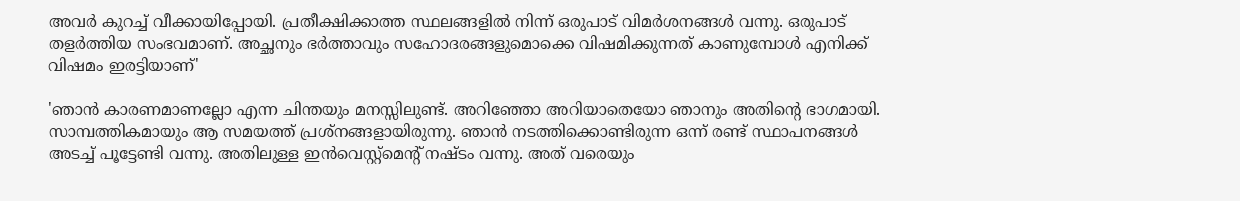അവർ കുറച്ച് വീക്കായിപ്പോയി. പ്രതീക്ഷിക്കാത്ത സ്ഥലങ്ങളിൽ നിന്ന് ഒരുപാട് വിമർശനങ്ങൾ വന്നു. ഒരുപാട് തളർത്തിയ സംഭവമാണ്. അച്ഛനും ഭർത്താവും സഹോദരങ്ങളുമൊക്കെ വിഷമിക്കുന്നത് കാണുമ്പോൾ എനിക്ക് വിഷമം ഇരട്ടിയാണ്'

'ഞാൻ കാരണമാണല്ലോ എന്ന ചിന്തയും മനസ്സിലുണ്ട്. അറിഞ്ഞോ അറിയാതെയോ ഞാനും അതിന്റെ ഭാഗമായി. സാമ്പത്തികമായും ആ സമയത്ത് പ്രശ്നങ്ങളായിരുന്നു. ഞാൻ നടത്തിക്കൊണ്ടിരുന്ന ഒന്ന് രണ്ട് സ്ഥാപനങ്ങൾ അടച്ച് പൂട്ടേണ്ടി വന്നു. അതിലുള്ള ഇൻവെസ്റ്റ്മെന്റ് നഷ്ടം വന്നു. അത് വരെയും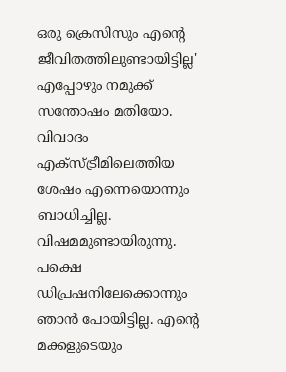ഒരു ക്രെസിസും എന്റെ ജീവിതത്തിലുണ്ടായിട്ടില്ല'
എപ്പോഴും നമുക്ക് സന്തോഷം മതിയോ. വിവാദം എക്സ്ട്രീമിലെത്തിയ ശേഷം എന്നെയൊന്നും ബാധിച്ചില്ല. വിഷമമുണ്ടായിരുന്നു. പക്ഷെ ഡിപ്രഷനിലേക്കൊന്നും ഞാൻ പോയിട്ടില്ല. എന്റെ മക്കളുടെയും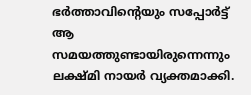ഭർത്താവിന്റെയും സപ്പോർട്ട് ആ സമയത്തുണ്ടായിരുന്നെന്നും ലക്ഷ്മി നായർ വ്യക്തമാക്കി.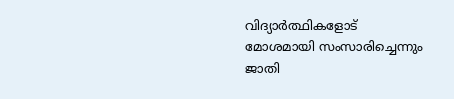വിദ്യാർത്ഥികളോട് മോശമായി സംസാരിച്ചെന്നും ജാതി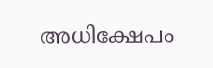അധിക്ഷേപം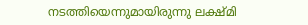നടത്തിയെന്നുമായിരുന്നു ലക്ഷ്മി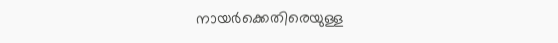നായർക്കെതിരെയുള്ള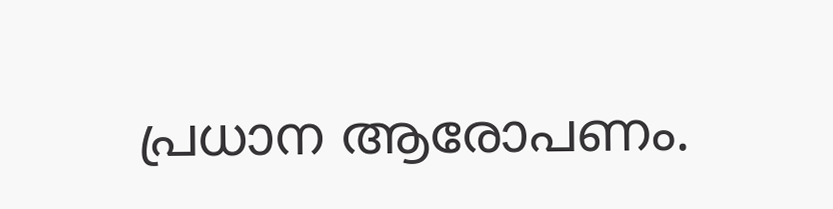പ്രധാന ആരോപണം.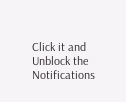Click it and Unblock the Notifications